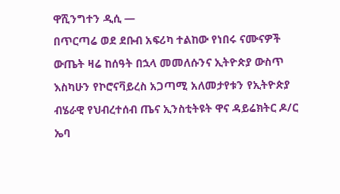ዋሺንግተን ዲሲ —
በጥርጣሬ ወደ ደቡብ አፍሪካ ተልከው የነበሩ ናሙናዎች ውጤት ዛሬ ከሰዓት በኋላ መመለሱንና ኢትዮጵያ ውስጥ እስካሁን የኮሮናቫይረስ አጋጣሚ አለመታየቱን የኢትዮጵያ ብሄራዊ የህብረተሰብ ጤና ኢንስቲትዩት ዋና ዳይሬክትር ዶ/ር ኤባ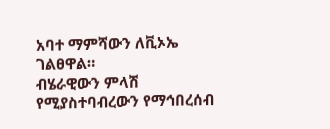አባተ ማምሻውን ለቪኦኤ ገልፀዋል።
ብሄራዊውን ምላሽ የሚያስተባብረውን የማኅበረሰብ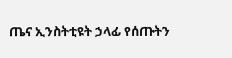ጤና ኢንስትቲዩት ኃላፊ የሰጡትን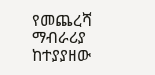የመጨረሻ ማብራሪያ ከተያያዘው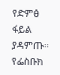የድምፅ ፋይል ያዳምጡ።
የፌስቡክ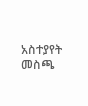አስተያየት መስጫ